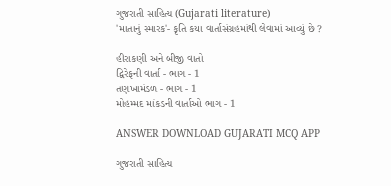ગુજરાતી સાહિત્ય (Gujarati literature)
'માતાનું સ્મારક'- કૃતિ કયા વાર્તાસંગ્રહમાંથી લેવામાં આવ્યું છે ?

હીરાકણી અને બીજી વાતો
દ્વિરેફની વાર્તા - ભાગ - 1
તણખામંડળ - ભાગ - 1
મોહમ્મદ માંકડની વાર્તાઓ ભાગ - 1

ANSWER DOWNLOAD GUJARATI MCQ APP

ગુજરાતી સાહિત્ય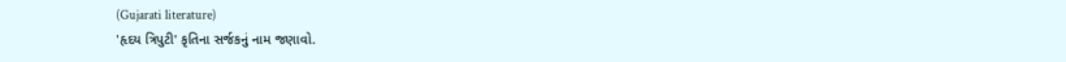(Gujarati literature)
'હૃદય ત્રિપુટી' કૃતિના સર્જકનું નામ જણાવો.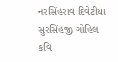નરસિંહરાવ દિવેટીયા
સુરસિંહજી ગોહિલ
કવિ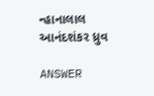ન્હાનાલાલ
આનંદશંકર ધ્રુવ

ANSWER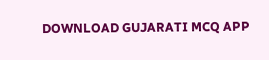DOWNLOAD GUJARATI MCQ APP